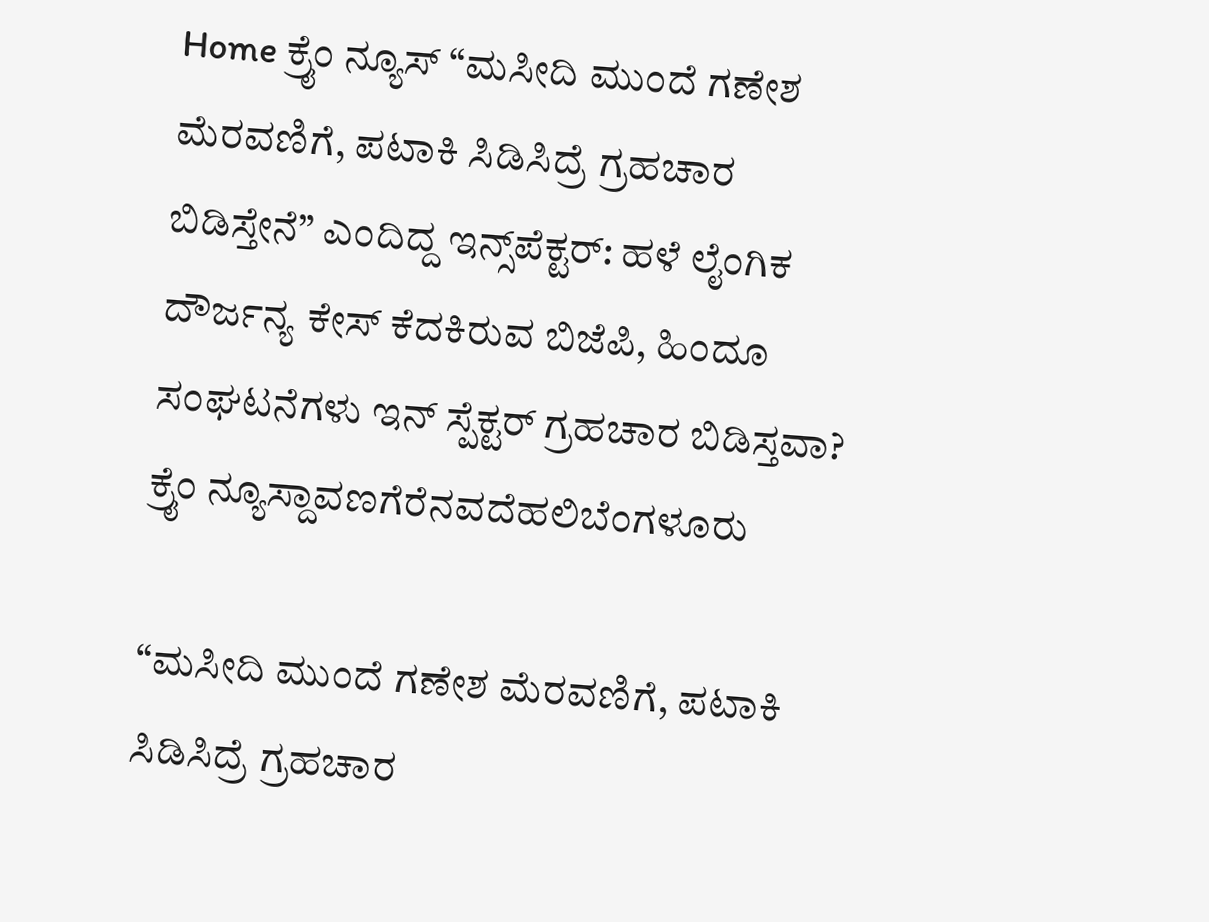Home ಕ್ರೈಂ ನ್ಯೂಸ್ “ಮಸೀದಿ ಮುಂದೆ ಗಣೇಶ ಮೆರವಣಿಗೆ, ಪಟಾಕಿ ಸಿಡಿಸಿದ್ರೆ ಗ್ರಹಚಾರ ಬಿಡಿಸ್ತೇನೆ” ಎಂದಿದ್ದ ಇನ್ಸ್‌ಪೆಕ್ಟರ್: ಹಳೆ ಲೈಂಗಿಕ ದೌರ್ಜನ್ಯ ಕೇಸ್ ಕೆದಕಿರುವ ಬಿಜೆಪಿ, ಹಿಂದೂ ಸಂಘಟನೆಗಳು ಇನ್ ಸ್ಪೆಕ್ಟರ್ ಗ್ರಹಚಾರ ಬಿಡಿಸ್ತವಾ?
ಕ್ರೈಂ ನ್ಯೂಸ್ದಾವಣಗೆರೆನವದೆಹಲಿಬೆಂಗಳೂರು

“ಮಸೀದಿ ಮುಂದೆ ಗಣೇಶ ಮೆರವಣಿಗೆ, ಪಟಾಕಿ ಸಿಡಿಸಿದ್ರೆ ಗ್ರಹಚಾರ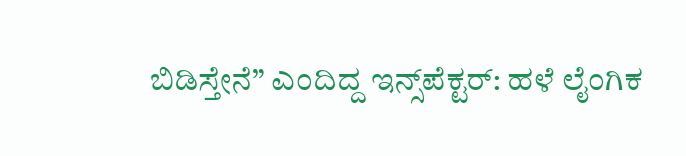ಬಿಡಿಸ್ತೇನೆ” ಎಂದಿದ್ದ ಇನ್ಸ್‌ಪೆಕ್ಟರ್: ಹಳೆ ಲೈಂಗಿಕ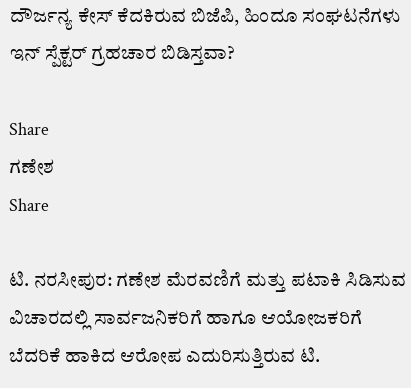ದೌರ್ಜನ್ಯ ಕೇಸ್ ಕೆದಕಿರುವ ಬಿಜೆಪಿ, ಹಿಂದೂ ಸಂಘಟನೆಗಳು ಇನ್ ಸ್ಪೆಕ್ಟರ್ ಗ್ರಹಚಾರ ಬಿಡಿಸ್ತವಾ?

Share
ಗಣೇಶ
Share

ಟಿ. ನರಸೀಪುರ: ಗಣೇಶ ಮೆರವಣಿಗೆ ಮತ್ತು ಪಟಾಕಿ ಸಿಡಿಸುವ ವಿಚಾರದಲ್ಲಿ ಸಾರ್ವಜನಿಕರಿಗೆ ಹಾಗೂ ಆಯೋಜಕರಿಗೆ ಬೆದರಿಕೆ ಹಾಕಿದ ಆರೋಪ ಎದುರಿಸುತ್ತಿರುವ ಟಿ.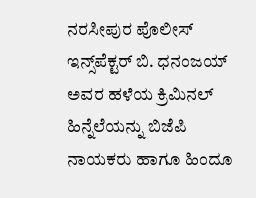ನರಸೀಪುರ ಪೊಲೀಸ್ ಇನ್ಸ್‌ಪೆಕ್ಟರ್ ಬಿ. ಧನಂಜಯ್ ಅವರ ಹಳೆಯ ಕ್ರಿಮಿನಲ್ ಹಿನ್ನೆಲೆಯನ್ನು ಬಿಜೆಪಿ ನಾಯಕರು ಹಾಗೂ ಹಿಂದೂ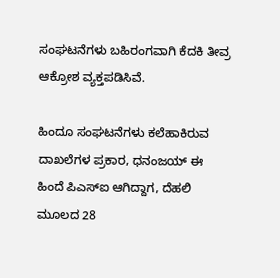ಸಂಘಟನೆಗಳು ಬಹಿರಂಗವಾಗಿ ಕೆದಕಿ ತೀವ್ರ ಆಕ್ರೋಶ ವ್ಯಕ್ತಪಡಿಸಿವೆ.

ಹಿಂದೂ ಸಂಘಟನೆಗಳು ಕಲೆಹಾಕಿರುವ ದಾಖಲೆಗಳ ಪ್ರಕಾರ, ಧನಂಜಯ್ ಈ ಹಿಂದೆ ಪಿಎಸ್ಐ ಆಗಿದ್ದಾಗ, ದೆಹಲಿ ಮೂಲದ 28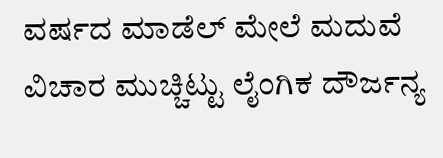ವರ್ಷದ ಮಾಡೆಲ್ ಮೇಲೆ ಮದುವೆ ವಿಚಾರ ಮುಚ್ಚಿಟ್ಟು ಲೈಂಗಿಕ ದೌರ್ಜನ್ಯ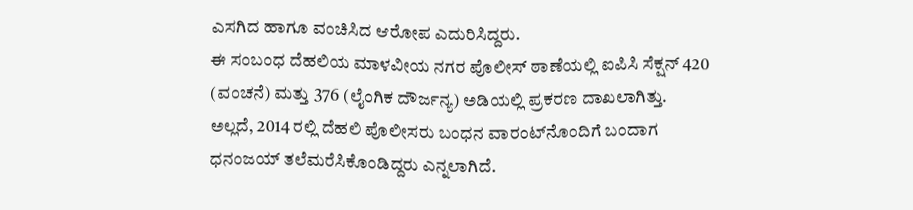ಎಸಗಿದ ಹಾಗೂ ವಂಚಿಸಿದ ಆರೋಪ ಎದುರಿಸಿದ್ದರು.
ಈ ಸಂಬಂಧ ದೆಹಲಿಯ ಮಾಳವೀಯ ನಗರ ಪೊಲೀಸ್ ಠಾಣೆಯಲ್ಲಿ ಐಪಿಸಿ ಸೆಕ್ಷನ್ 420 (ವಂಚನೆ) ಮತ್ತು 376 (ಲೈಂಗಿಕ ದೌರ್ಜನ್ಯ) ಅಡಿಯಲ್ಲಿ ಪ್ರಕರಣ ದಾಖಲಾಗಿತ್ತು. ಅಲ್ಲದೆ, 2014 ರಲ್ಲಿ ದೆಹಲಿ ಪೊಲೀಸರು ಬಂಧನ ವಾರಂಟ್‌ನೊಂದಿಗೆ ಬಂದಾಗ ಧನಂಜಯ್ ತಲೆಮರೆಸಿಕೊಂಡಿದ್ದರು ಎನ್ನಲಾಗಿದೆ.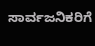ಸಾರ್ವಜನಿಕರಿಗೆ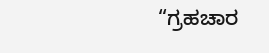“ಗ್ರಹಚಾರ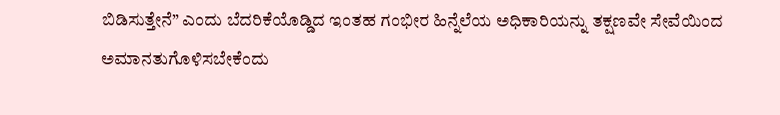ಬಿಡಿಸುತ್ತೇನೆ” ಎಂದು ಬೆದರಿಕೆಯೊಡ್ಡಿದ ಇಂತಹ ಗಂಭೀರ ಹಿನ್ನೆಲೆಯ ಅಧಿಕಾರಿಯನ್ನು ತಕ್ಷಣವೇ ಸೇವೆಯಿಂದ ಅಮಾನತುಗೊಳಿಸಬೇಕೆಂದು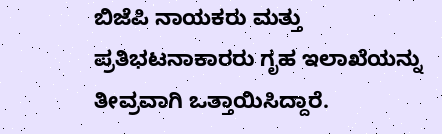ಬಿಜೆಪಿ ನಾಯಕರು ಮತ್ತು ಪ್ರತಿಭಟನಾಕಾರರು ಗೃಹ ಇಲಾಖೆಯನ್ನು ತೀವ್ರವಾಗಿ ಒತ್ತಾಯಿಸಿದ್ದಾರೆ.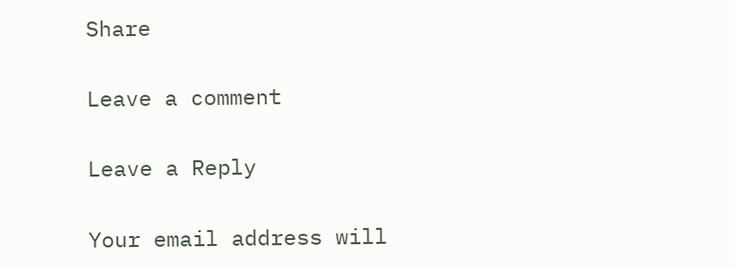Share

Leave a comment

Leave a Reply

Your email address will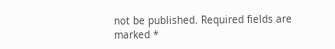not be published. Required fields are marked *